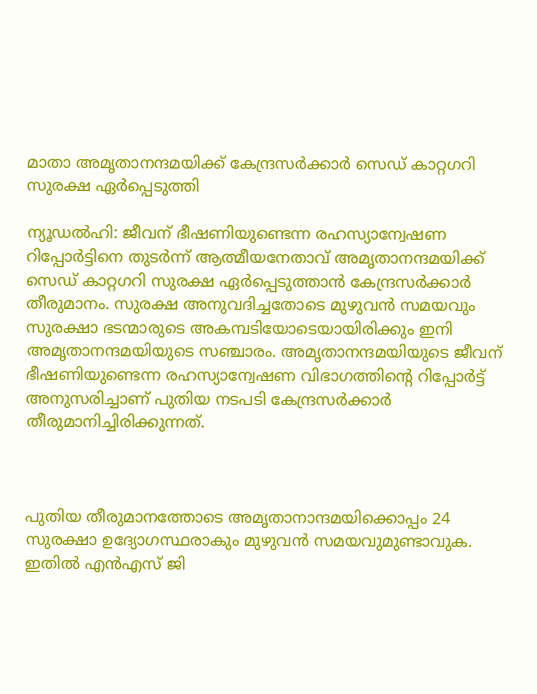മാതാ അമൃതാനന്ദമയിക്ക് കേന്ദ്രസര്‍ക്കാര്‍ സെഡ് കാറ്റഗറി സുരക്ഷ ഏര്‍പ്പെടുത്തി

ന്യൂഡല്‍ഹി: ജീവന് ഭീഷണിയുണ്ടെന്ന രഹസ്യാന്വേഷണ റിപ്പോര്‍ട്ടിനെ തുടര്‍ന്ന് ആത്മീയനേതാവ് അമൃതാനന്ദമയിക്ക് സെഡ് കാറ്റഗറി സുരക്ഷ ഏര്‍പ്പെടുത്താന്‍ കേന്ദ്രസര്‍ക്കാര്‍ തീരുമാനം. സുരക്ഷ അനുവദിച്ചതോടെ മുഴുവന്‍ സമയവും സുരക്ഷാ ഭടന്മാരുടെ അകമ്പടിയോടെയായിരിക്കും ഇനി അമൃതാനന്ദമയിയുടെ സഞ്ചാരം. അമൃതാനന്ദമയിയുടെ ജീവന് ഭീഷണിയുണ്ടെന്ന രഹസ്യാന്വേഷണ വിഭാഗത്തിന്റെ റിപ്പോര്‍ട്ട് അനുസരിച്ചാണ് പുതിയ നടപടി കേന്ദ്രസര്‍ക്കാര്‍ തീരുമാനിച്ചിരിക്കുന്നത്.



പുതിയ തീരുമാനത്തോടെ അമൃതാനാന്ദമയിക്കൊപ്പം 24 സുരക്ഷാ ഉദ്യോഗസ്ഥരാകും മുഴുവന്‍ സമയവുമുണ്ടാവുക. ഇതില്‍ എന്‍എസ് ജി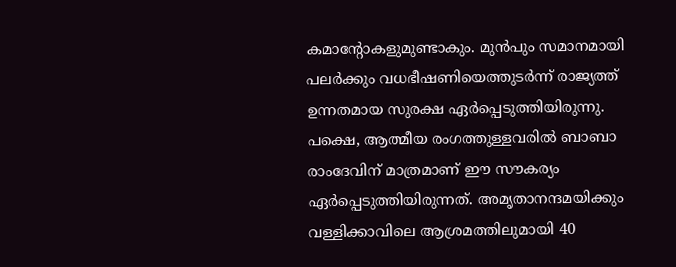കമാന്റോകളുമുണ്ടാകും. മുന്‍പും സമാനമായി പലര്‍ക്കും വധഭീഷണിയെത്തുടര്‍ന്ന് രാജ്യത്ത് ഉന്നതമായ സുരക്ഷ ഏര്‍പ്പെടുത്തിയിരുന്നു. പക്ഷെ, ആത്മീയ രംഗത്തുള്ളവരില്‍ ബാബാ രാംദേവിന് മാത്രമാണ് ഈ സൗകര്യം ഏര്‍പ്പെടുത്തിയിരുന്നത്. അമൃതാനന്ദമയിക്കും വള്ളിക്കാവിലെ ആശ്രമത്തിലുമായി 40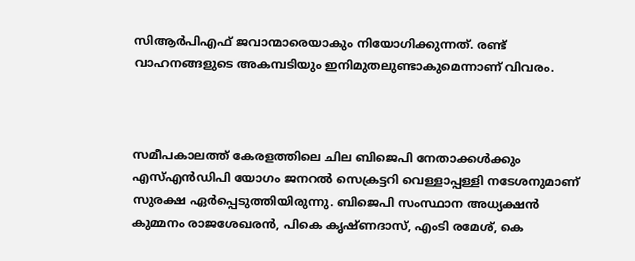സിആര്‍പിഎഫ് ജവാന്മാരെയാകും നിയോഗിക്കുന്നത്. രണ്ട് വാഹനങ്ങളുടെ അകമ്പടിയും ഇനിമുതലുണ്ടാകുമെന്നാണ് വിവരം.



സമീപകാലത്ത് കേരളത്തിലെ ചില ബിജെപി നേതാക്കള്‍ക്കും എസ്എന്‍ഡിപി യോഗം ജനറല്‍ സെക്രട്ടറി വെള്ളാപ്പള്ളി നടേശനുമാണ് സുരക്ഷ ഏര്‍പ്പെടുത്തിയിരുന്നു. ബിജെപി സംസ്ഥാന അധ്യക്ഷന്‍ കുമ്മനം രാജശേഖരന്‍, പികെ കൃഷ്ണദാസ്, എംടി രമേശ്, കെ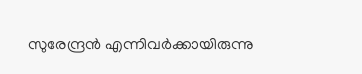സുരേന്ദ്രന്‍ എന്നിവര്‍ക്കായിരുന്നു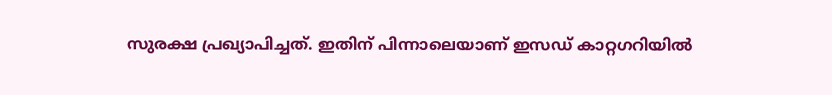സുരക്ഷ പ്രഖ്യാപിച്ചത്. ഇതിന് പിന്നാലെയാണ് ഇസഡ് കാറ്റഗറിയില്‍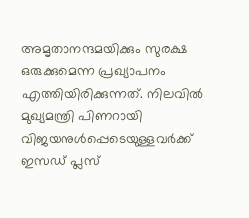അമൃതാനന്ദമയിക്കും സുരക്ഷ ഒരുക്കുമെന്ന പ്രഖ്യാപനം എത്തിയിരിക്കുന്നത്. നിലവില്‍ മുഖ്യമന്ത്രി പിണറായി വിജയനുള്‍പ്പെടെയുള്ളവര്‍ക്ക് ഇസഡ് പ്ലസ്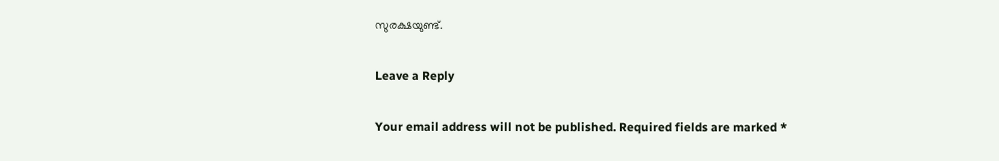സുരക്ഷയുണ്ട്.

Leave a Reply

Your email address will not be published. Required fields are marked *